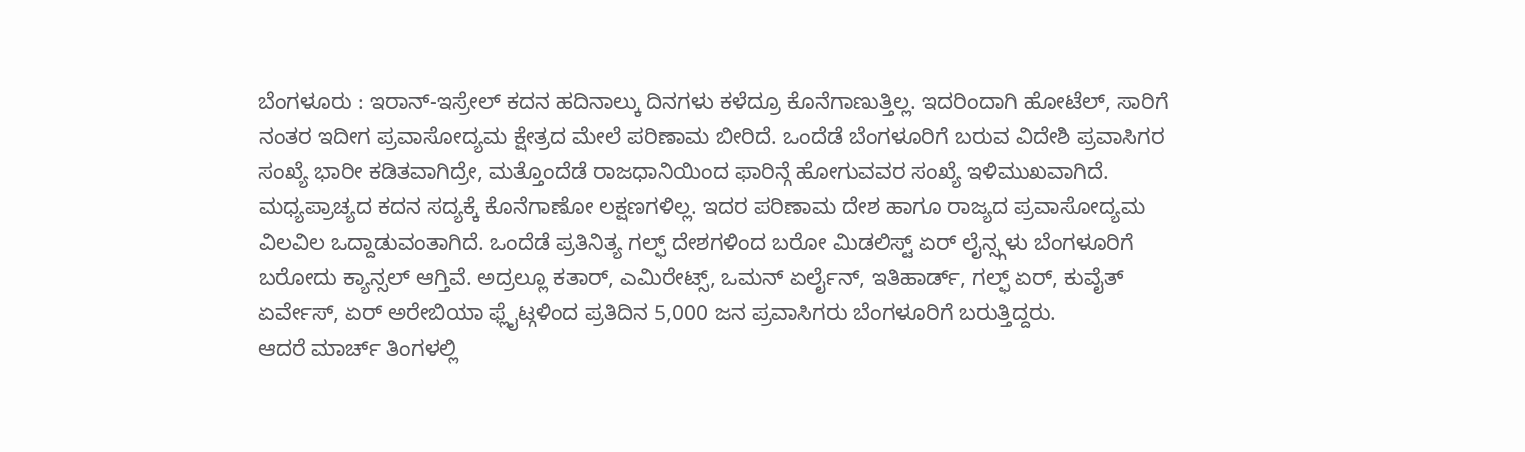ಬೆಂಗಳೂರು : ಇರಾನ್-ಇಸ್ರೇಲ್ ಕದನ ಹದಿನಾಲ್ಕು ದಿನಗಳು ಕಳೆದ್ರೂ ಕೊನೆಗಾಣುತ್ತಿಲ್ಲ. ಇದರಿಂದಾಗಿ ಹೋಟೆಲ್, ಸಾರಿಗೆ ನಂತರ ಇದೀಗ ಪ್ರವಾಸೋದ್ಯಮ ಕ್ಷೇತ್ರದ ಮೇಲೆ ಪರಿಣಾಮ ಬೀರಿದೆ. ಒಂದೆಡೆ ಬೆಂಗಳೂರಿಗೆ ಬರುವ ವಿದೇಶಿ ಪ್ರವಾಸಿಗರ ಸಂಖ್ಯೆ ಭಾರೀ ಕಡಿತವಾಗಿದ್ರೇ, ಮತ್ತೊಂದೆಡೆ ರಾಜಧಾನಿಯಿಂದ ಫಾರಿನ್ಗೆ ಹೋಗುವವರ ಸಂಖ್ಯೆ ಇಳಿಮುಖವಾಗಿದೆ.
ಮಧ್ಯಪ್ರಾಚ್ಯದ ಕದನ ಸದ್ಯಕ್ಕೆ ಕೊನೆಗಾಣೋ ಲಕ್ಷಣಗಳಿಲ್ಲ. ಇದರ ಪರಿಣಾಮ ದೇಶ ಹಾಗೂ ರಾಜ್ಯದ ಪ್ರವಾಸೋದ್ಯಮ ವಿಲವಿಲ ಒದ್ದಾಡುವಂತಾಗಿದೆ. ಒಂದೆಡೆ ಪ್ರತಿನಿತ್ಯ ಗಲ್ಫ್ ದೇಶಗಳಿಂದ ಬರೋ ಮಿಡಲಿಸ್ಟ್ ಏರ್ ಲೈನ್ಸ್ಗಳು ಬೆಂಗಳೂರಿಗೆ ಬರೋದು ಕ್ಯಾನ್ಸಲ್ ಆಗ್ತಿವೆ. ಅದ್ರಲ್ಲೂ ಕತಾರ್, ಎಮಿರೇಟ್ಸ್, ಒಮನ್ ಏರ್ಲೈನ್, ಇತಿಹಾರ್ಡ್, ಗಲ್ಫ್ ಏರ್, ಕುವೈತ್ ಏರ್ವೇಸ್, ಏರ್ ಅರೇಬಿಯಾ ಫ್ಲೈಟ್ಗಳಿಂದ ಪ್ರತಿದಿನ 5,000 ಜನ ಪ್ರವಾಸಿಗರು ಬೆಂಗಳೂರಿಗೆ ಬರುತ್ತಿದ್ದರು.
ಆದರೆ ಮಾರ್ಚ್ ತಿಂಗಳಲ್ಲಿ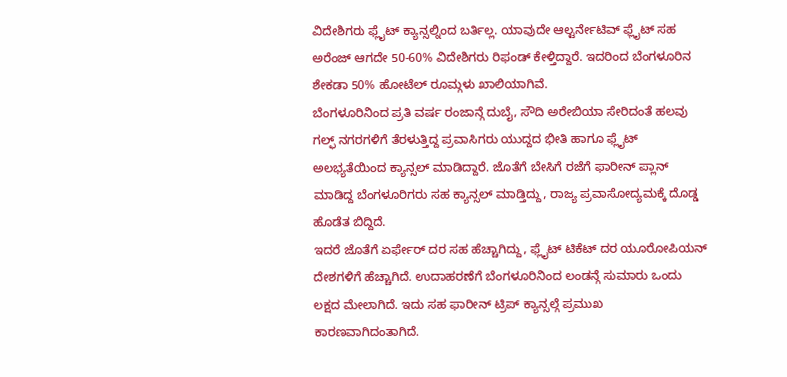ವಿದೇಶಿಗರು ಫ್ಲೈಟ್ ಕ್ಯಾನ್ಸಲ್ನಿಂದ ಬರ್ತಿಲ್ಲ. ಯಾವುದೇ ಆಲ್ಟರ್ನೇಟಿವ್ ಫ್ಲೈಟ್ ಸಹ ಅರೆಂಜ್ ಆಗದೇ 50-60% ವಿದೇಶಿಗರು ರಿಫಂಡ್ ಕೇಳ್ತಿದ್ದಾರೆ. ಇದರಿಂದ ಬೆಂಗಳೂರಿನ ಶೇಕಡಾ 50% ಹೋಟೆಲ್ ರೂಮ್ಗಳು ಖಾಲಿಯಾಗಿವೆ.
ಬೆಂಗಳೂರಿನಿಂದ ಪ್ರತಿ ವರ್ಷ ರಂಜಾನ್ಗೆ ದುಬೈ, ಸೌದಿ ಅರೇಬಿಯಾ ಸೇರಿದಂತೆ ಹಲವು ಗಲ್ಫ್ ನಗರಗಳಿಗೆ ತೆರಳುತ್ತಿದ್ದ ಪ್ರವಾಸಿಗರು ಯುದ್ದದ ಭೀತಿ ಹಾಗೂ ಫ್ಲೈಟ್ ಅಲಭ್ಯತೆಯಿಂದ ಕ್ಯಾನ್ಸಲ್ ಮಾಡಿದ್ದಾರೆ. ಜೊತೆಗೆ ಬೇಸಿಗೆ ರಜೆಗೆ ಫಾರೀನ್ ಪ್ಲಾನ್ ಮಾಡಿದ್ದ ಬೆಂಗಳೂರಿಗರು ಸಹ ಕ್ಯಾನ್ಸಲ್ ಮಾಡ್ತಿದ್ದು, ರಾಜ್ಯ ಪ್ರವಾಸೋದ್ಯಮಕ್ಕೆ ದೊಡ್ಡ ಹೊಡೆತ ಬಿದ್ದಿದೆ.
ಇದರೆ ಜೊತೆಗೆ ಏರ್ಫೇರ್ ದರ ಸಹ ಹೆಚ್ಚಾಗಿದ್ದು, ಫ್ಲೈಟ್ ಟಿಕೆಟ್ ದರ ಯೂರೋಪಿಯನ್ ದೇಶಗಳಿಗೆ ಹೆಚ್ಚಾಗಿದೆ. ಉದಾಹರಣೆಗೆ ಬೆಂಗಳೂರಿನಿಂದ ಲಂಡನ್ಗೆ ಸುಮಾರು ಒಂದು ಲಕ್ಷದ ಮೇಲಾಗಿದೆ. ಇದು ಸಹ ಫಾರೀನ್ ಟ್ರಿಪ್ ಕ್ಯಾನ್ಸಲ್ಗೆ ಪ್ರಮುಖ ಕಾರಣವಾಗಿದಂತಾಗಿದೆ.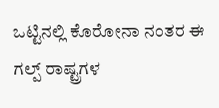ಒಟ್ಟಿನಲ್ಲಿ ಕೊರೋನಾ ನಂತರ ಈ ಗಲ್ಪ್ ರಾಷ್ಟ್ರಗಳ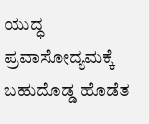ಯುದ್ಧ ಪ್ರವಾಸೋದ್ಯಮಕ್ಕೆ ಬಹುದೊಡ್ಡ ಹೊಡೆತ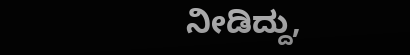ನೀಡಿದ್ದು,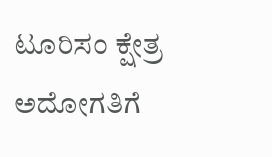ಟೂರಿಸಂ ಕ್ಷೇತ್ರ ಅದೋಗತಿಗೆ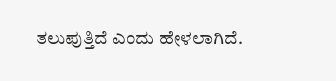ತಲುಪುತ್ತಿದೆ ಎಂದು ಹೇಳಲಾಗಿದೆ.